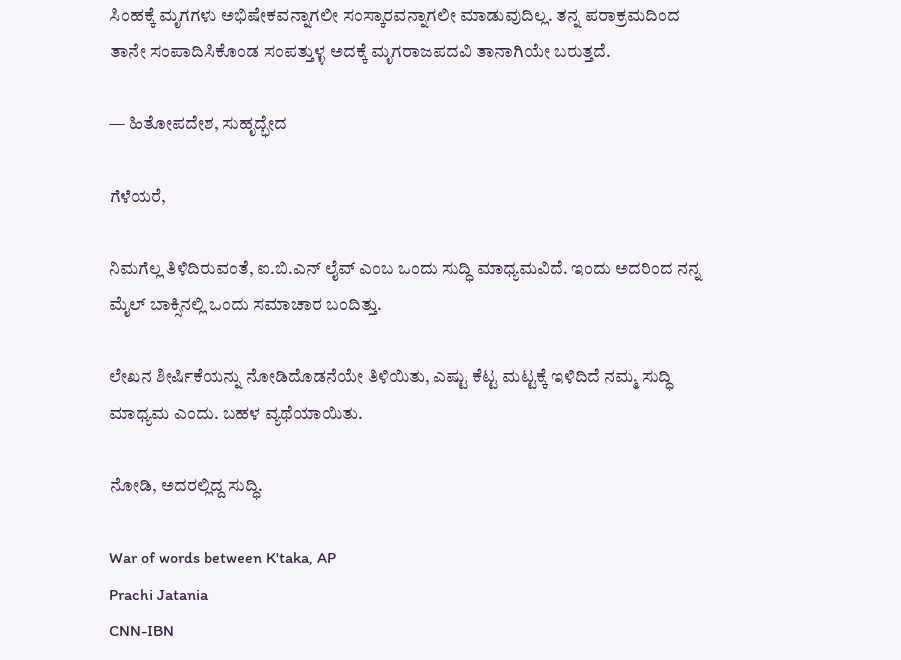ಸಿಂಹಕ್ಕೆ ಮೃಗಗಳು ಅಭಿಷೇಕವನ್ನಾಗಲೀ ಸಂಸ್ಕಾರವನ್ನಾಗಲೀ ಮಾಡುವುದಿಲ್ಲ. ತನ್ನ ಪರಾಕ್ರಮದಿಂದ ತಾನೇ ಸಂಪಾದಿಸಿಕೊಂಡ ಸಂಪತ್ತುಳ್ಳ ಅದಕ್ಕೆ ಮೃಗರಾಜಪದವಿ ತಾನಾಗಿಯೇ ಬರುತ್ತದೆ.

— ಹಿತೋಪದೇಶ, ಸುಹೃದ್ಭೇದ

ಗೆಳೆಯರೆ,

ನಿಮಗೆಲ್ಲ ತಿಳಿದಿರುವಂತೆ, ಐ.ಬಿ.ಎನ್ ಲೈವ್ ಎಂಬ ಒಂದು ಸುದ್ಧಿ ಮಾಧ್ಯಮವಿದೆ. ಇಂದು ಅದರಿಂದ ನನ್ನ ಮೈಲ್ ಬಾಕ್ಸಿನಲ್ಲಿ ಒಂದು ಸಮಾಚಾರ ಬಂದಿತ್ತು.

ಲೇಖನ ಶೀರ್ಷಿಕೆಯನ್ನು ನೋಡಿದೊಡನೆಯೇ ತಿಳಿಯಿತು, ಎಷ್ಟು ಕೆಟ್ಟ ಮಟ್ಟಕ್ಕೆ ಇಳಿದಿದೆ ನಮ್ಮ ಸುದ್ಧಿ ಮಾಧ್ಯಮ ಎಂದು. ಬಹಳ ವ್ಯಥೆಯಾಯಿತು.

ನೋಡಿ, ಅದರಲ್ಲಿದ್ದ ಸುದ್ಧಿ.

War of words between K'taka, AP
Prachi Jatania
CNN-IBN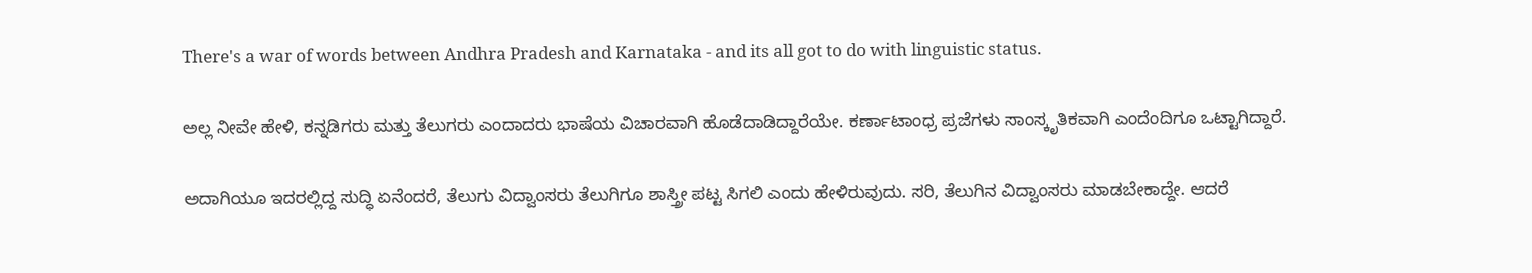There's a war of words between Andhra Pradesh and Karnataka - and its all got to do with linguistic status.

ಅಲ್ಲ ನೀವೇ ಹೇಳಿ, ಕನ್ನಡಿಗರು ಮತ್ತು ತೆಲುಗರು ಎಂದಾದರು ಭಾಷೆಯ ವಿಚಾರವಾಗಿ ಹೊಡೆದಾಡಿದ್ದಾರೆಯೇ. ಕರ್ಣಾಟಾಂಧ್ರ ಪ್ರಜೆಗಳು ಸಾಂಸ್ಕೃತಿಕವಾಗಿ ಎಂದೆಂದಿಗೂ ಒಟ್ಟಾಗಿದ್ದಾರೆ.

ಅದಾಗಿಯೂ ಇದರಲ್ಲಿದ್ದ ಸುದ್ಧಿ ಏನೆಂದರೆ, ತೆಲುಗು ವಿದ್ವಾಂಸರು ತೆಲುಗಿಗೂ ಶಾಸ್ತ್ರೀ ಪಟ್ಟ ಸಿಗಲಿ ಎಂದು ಹೇಳಿರುವುದು. ಸರಿ, ತೆಲುಗಿನ ವಿದ್ವಾಂಸರು ಮಾಡಬೇಕಾದ್ದೇ. ಆದರೆ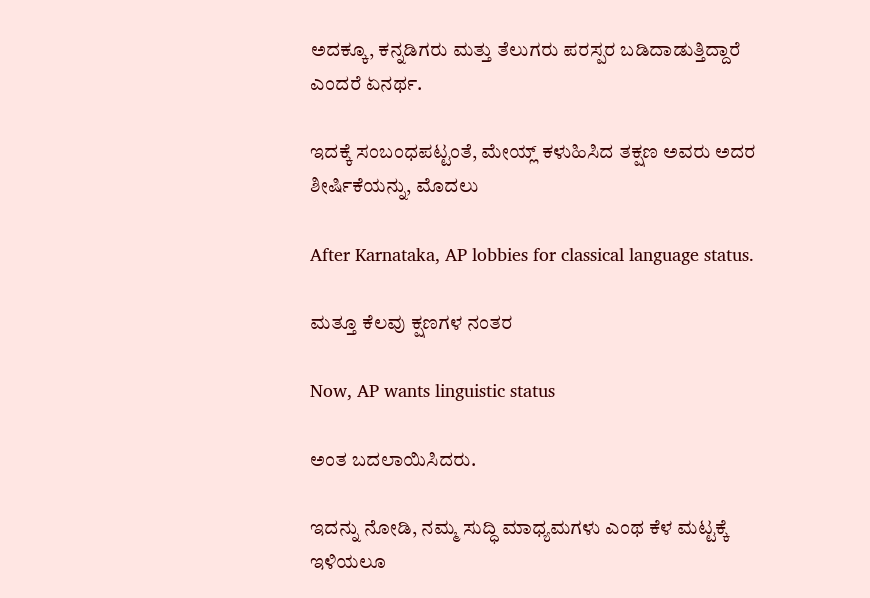ಅದಕ್ಕೂ, ಕನ್ನಡಿಗರು ಮತ್ತು ತೆಲುಗರು ಪರಸ್ಪರ ಬಡಿದಾಡುತ್ತಿದ್ದಾರೆ ಎಂದರೆ ಏನರ್ಥ.

ಇದಕ್ಕೆ ಸಂಬಂಧಪಟ್ಟಂತೆ, ಮೇಯ್ಲ್ ಕಳುಹಿಸಿದ ತಕ್ಷಣ ಅವರು ಅದರ ಶೀರ್ಷಿಕೆಯನ್ನು, ಮೊದಲು

After Karnataka, AP lobbies for classical language status.

ಮತ್ತೂ ಕೆಲವು ಕ್ಷಣಗಳ ನಂತರ

Now, AP wants linguistic status

ಅಂತ ಬದಲಾಯಿಸಿದರು.

ಇದನ್ನು ನೋಡಿ, ನಮ್ಮ ಸುದ್ಧಿ ಮಾಧ್ಯಮಗಳು ಎಂಥ ಕೆಳ ಮಟ್ಟಕ್ಕೆ ಇಳಿಯಲೂ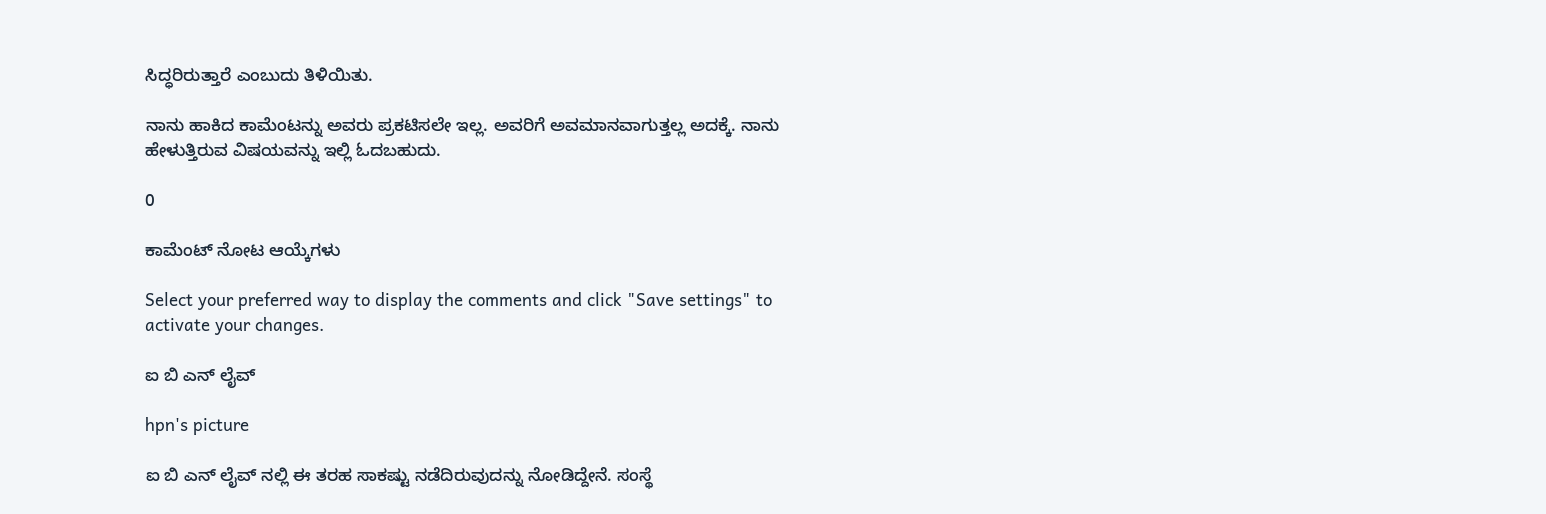ಸಿದ್ಧರಿರುತ್ತಾರೆ ಎಂಬುದು ತಿಳಿಯಿತು.

ನಾನು ಹಾಕಿದ ಕಾಮೆಂಟನ್ನು ಅವರು ಪ್ರಕಟಿಸಲೇ ಇಲ್ಲ. ಅವರಿಗೆ ಅವಮಾನವಾಗುತ್ತಲ್ಲ ಅದಕ್ಕೆ. ನಾನು ಹೇಳುತ್ತಿರುವ ವಿಷಯವನ್ನು ಇಲ್ಲಿ ಓದಬಹುದು.

0

ಕಾಮೆಂಟ್ ನೋಟ ಆಯ್ಕೆಗಳು

Select your preferred way to display the comments and click "Save settings" to activate your changes.

ಐ ಬಿ ಎನ್ ಲೈವ್

hpn's picture

ಐ ಬಿ ಎನ್ ಲೈವ್ ನಲ್ಲಿ ಈ ತರಹ ಸಾಕಷ್ಟು ನಡೆದಿರುವುದನ್ನು ನೋಡಿದ್ದೇನೆ. ಸಂಸ್ಥೆ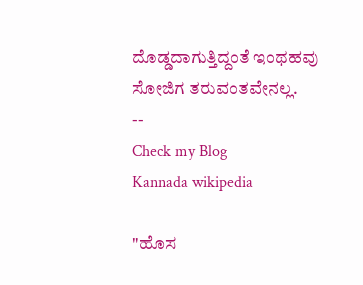ದೊಡ್ಡದಾಗುತ್ತಿದ್ದಂತೆ ಇಂಥಹವು ಸೋಜಿಗ ತರುವಂತವೇನಲ್ಲ.
--
Check my Blog
Kannada wikipedia

"ಹೊಸ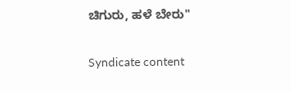ಚಿಗುರು, ಹಳೆ ಬೇರು"

Syndicate content